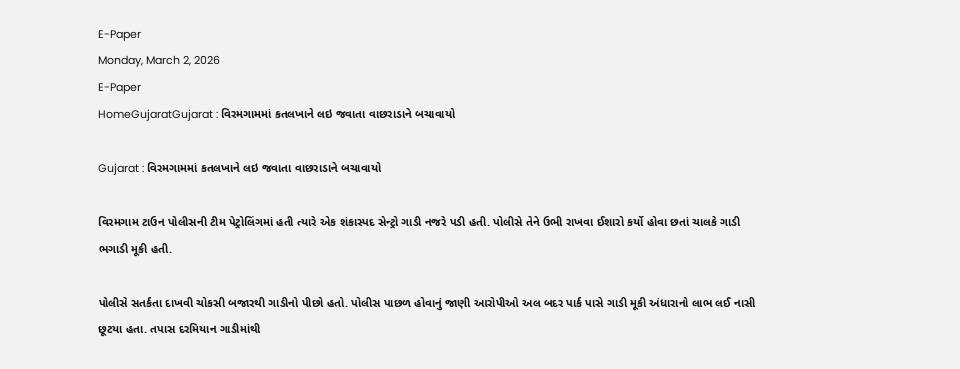E-Paper
Monday, March 2, 2026
E-Paper
HomeGujaratGujarat : વિરમગામમાં કતલખાને લઇ જવાતા વાછરાડાને બચાવાયો

Gujarat : વિરમગામમાં કતલખાને લઇ જવાતા વાછરાડાને બચાવાયો

વિરમગામ ટાઉન પોલીસની ટીમ પેટ્રોલિંગમાં હતી ત્યારે એક શંકાસ્પદ સેન્ટ્રો ગાડી નજરે પડી હતી. પોલીસે તેને ઉભી રાખવા ઈશારો કર્યો હોવા છતાં ચાલકે ગાડી ભગાડી મૂકી હતી.

પોલીસે સતર્કતા દાખવી ચોકસી બજારથી ગાડીનો પીછો હતો. પોલીસ પાછળ હોવાનું જાણી આરોપીઓ અલ બદર પાર્ક પાસે ગાડી મૂકી અંધારાનો લાભ લઈ નાસી છૂટયા હતા. તપાસ દરમિયાન ગાડીમાંથી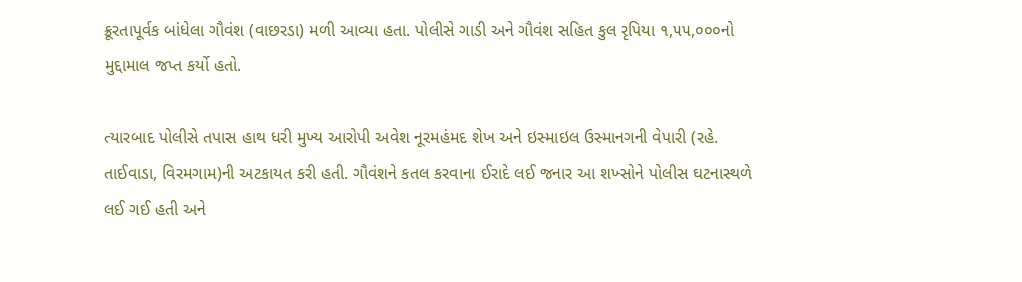ક્રૂરતાપૂર્વક બાંધેલા ગૌવંશ (વાછરડા) મળી આવ્યા હતા. પોલીસે ગાડી અને ગૌવંશ સહિત કુલ રૃપિયા ૧,૫૫,૦૦૦નો મુદ્દામાલ જપ્ત કર્યો હતો.

ત્યારબાદ પોલીસે તપાસ હાથ ધરી મુખ્ય આરોપી અવેશ નૂરમહંમદ શેખ અને ઇસ્માઇલ ઉસ્માનગની વેપારી (રહે. તાઈવાડા, વિરમગામ)ની અટકાયત કરી હતી. ગૌવંશને કતલ કરવાના ઈરાદે લઈ જનાર આ શખ્સોને પોલીસ ઘટનાસ્થળે લઈ ગઈ હતી અને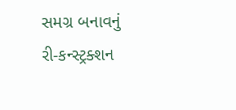સમગ્ર બનાવનું રી-કન્સ્ટ્રક્શન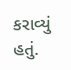કરાવ્યું હતું.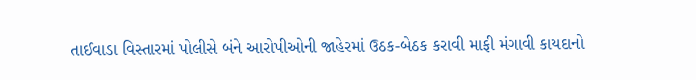તાઈવાડા વિસ્તારમાં પોલીસે બંને આરોપીઓની જાહેરમાં ઉઠક-બેઠક કરાવી માફી મંગાવી કાયદાનો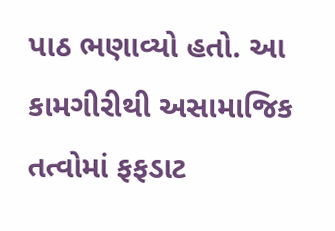પાઠ ભણાવ્યો હતો. આ કામગીરીથી અસામાજિક તત્વોમાં ફફડાટ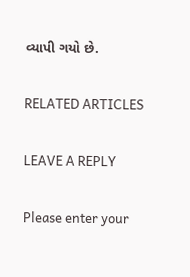વ્યાપી ગયો છે.

RELATED ARTICLES

LEAVE A REPLY

Please enter your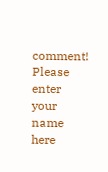comment!
Please enter your name here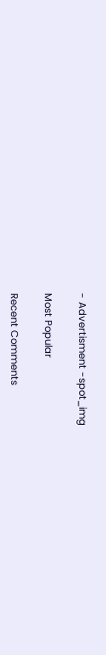- Advertisment -spot_img

Most Popular

Recent Comments